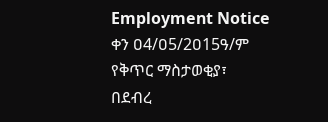Employment Notice
ቀን ዐ4/ዐ5/2ዐ15ዓ/ም
የቅጥር ማስታወቂያ፣
በደብረ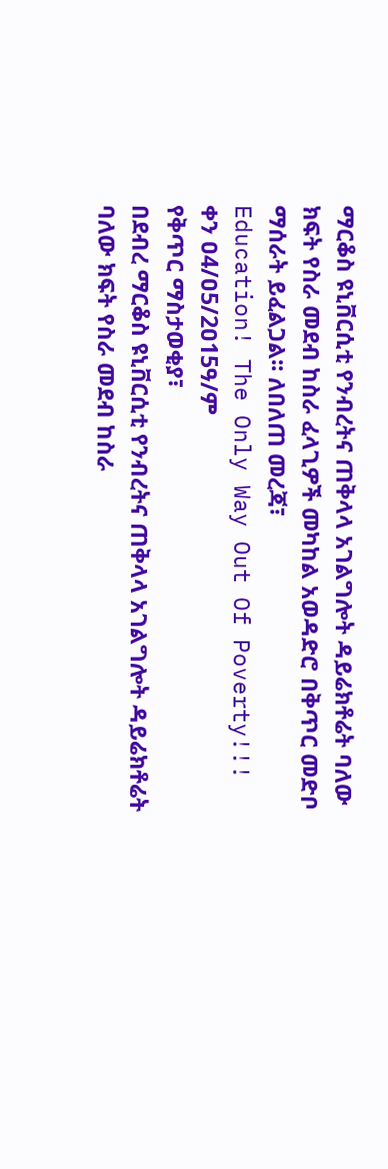ማርቆስ ዩኒቨርሲቲ የንብረትና ጠቅላላ አገልግሎት ዳይሬክቶሬት ባለው ክፍት የስራ መደብ ከስራ ፈላጊዎች መካከል አወዳድሮ በቅጥር መድቦ ማሰራት ይፈልጋል፡፡ ለበለጠ መረጃ፣
Education! The Only Way Out Of Poverty!!!
ቀን ዐ4/ዐ5/2ዐ15ዓ/ም
የቅጥር ማስታወቂያ፣
በደብረ ማርቆስ ዩኒቨርሲቲ የንብረትና ጠቅላላ አገልግሎት ዳይሬክቶሬት ባለው ክፍት የስራ መደብ ከስራ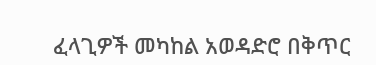ፈላጊዎች መካከል አወዳድሮ በቅጥር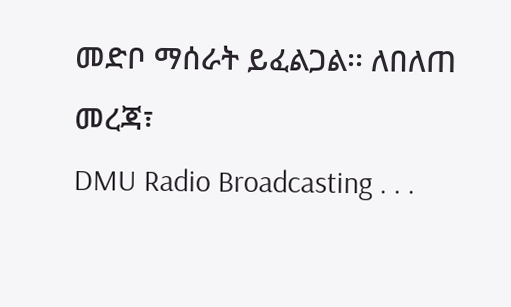መድቦ ማሰራት ይፈልጋል፡፡ ለበለጠ መረጃ፣
DMU Radio Broadcasting . . .